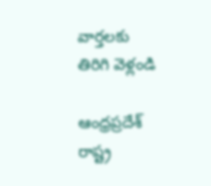వార్తలకు తిరిగి వెళ్లండి

ఆంధ్రప్రదేశ్ రాష్ట్ర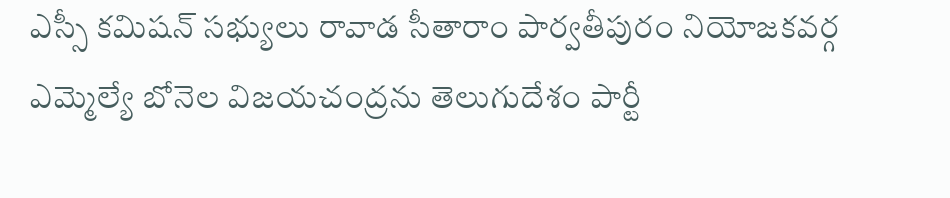ఎస్సీ కమిషన్ సభ్యులు రావాడ సీతారాం పార్వతీపురం నియోజకవర్గ ఎమ్మెల్యే బోనెల విజయచంద్రను తెలుగుదేశం పార్టీ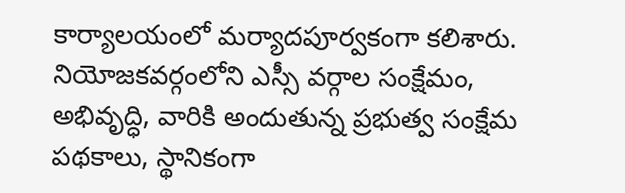కార్యాలయంలో మర్యాదపూర్వకంగా కలిశారు.
నియోజకవర్గంలోని ఎస్సీ వర్గాల సంక్షేమం, అభివృద్ధి, వారికి అందుతున్న ప్రభుత్వ సంక్షేమ పథకాలు, స్థానికంగా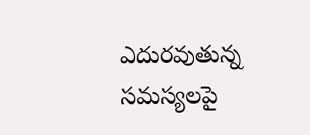ఎదురవుతున్న సమస్యలపై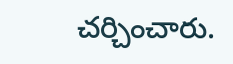చర్చించారు.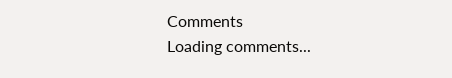Comments
Loading comments...